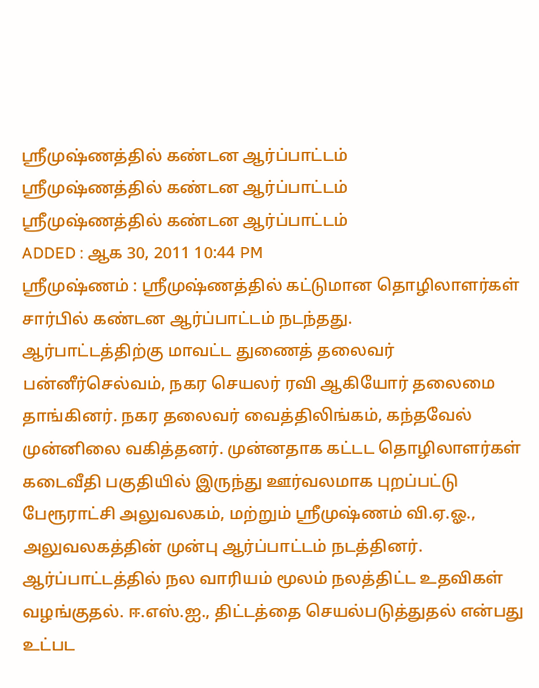ஸ்ரீமுஷ்ணத்தில் கண்டன ஆர்ப்பாட்டம்
ஸ்ரீமுஷ்ணத்தில் கண்டன ஆர்ப்பாட்டம்
ஸ்ரீமுஷ்ணத்தில் கண்டன ஆர்ப்பாட்டம்
ADDED : ஆக 30, 2011 10:44 PM
ஸ்ரீமுஷ்ணம் : ஸ்ரீமுஷ்ணத்தில் கட்டுமான தொழிலாளர்கள் சார்பில் கண்டன ஆர்ப்பாட்டம் நடந்தது.
ஆர்பாட்டத்திற்கு மாவட்ட துணைத் தலைவர் பன்னீர்செல்வம், நகர செயலர் ரவி ஆகியோர் தலைமை தாங்கினர். நகர தலைவர் வைத்திலிங்கம், கந்தவேல் முன்னிலை வகித்தனர். முன்னதாக கட்டட தொழிலாளர்கள் கடைவீதி பகுதியில் இருந்து ஊர்வலமாக புறப்பட்டு பேரூராட்சி அலுவலகம், மற்றும் ஸ்ரீமுஷ்ணம் வி.ஏ.ஓ., அலுவலகத்தின் முன்பு ஆர்ப்பாட்டம் நடத்தினர். ஆர்ப்பாட்டத்தில் நல வாரியம் மூலம் நலத்திட்ட உதவிகள் வழங்குதல். ஈ.எஸ்.ஐ., திட்டத்தை செயல்படுத்துதல் என்பது உட்பட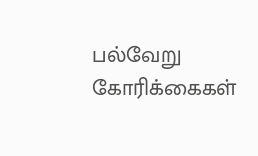பல்வேறு கோரிக்கைகள்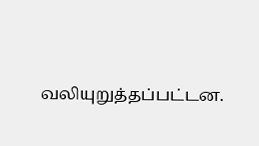வலியுறுத்தப்பட்டன.